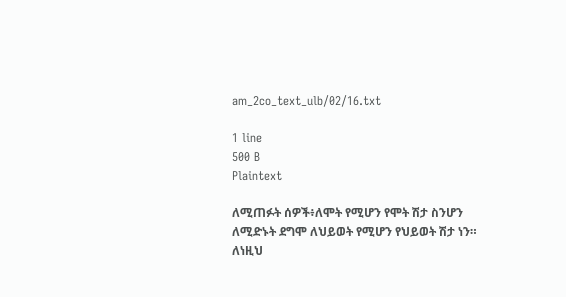am_2co_text_ulb/02/16.txt

1 line
500 B
Plaintext

ለሚጠፉት ሰዎች፥ለሞት የሚሆን የሞት ሽታ ስንሆን ለሚድኑት ደግሞ ለህይወት የሚሆን የህይወት ሽታ ነን። ለነዚህ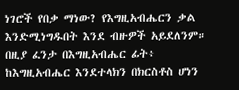ነገሮች የበቃ ማነው? የእግዚአብሔርን ቃል እንድሚነግዱበት እንደ ብዙዎች አይደለንም። በዚያ ፈንታ በእግዚአብሔር ፊት፥ ከእግዚአብሔር እንደተላክን በክርስቶስ ሆነን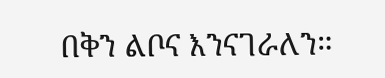በቅን ልቦና እንናገራለን።